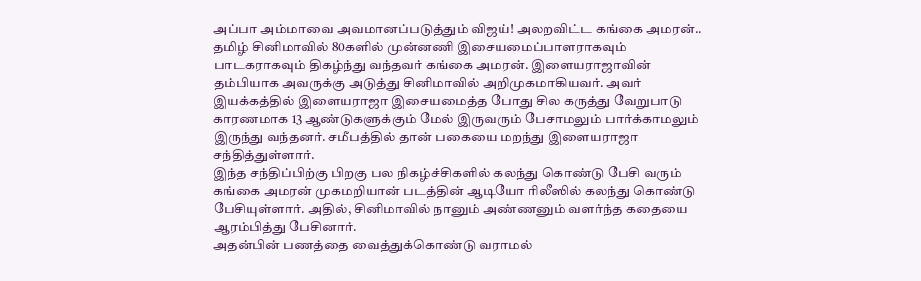அப்பா அம்மாவை அவமானப்படுத்தும் விஜய்! அலறவிட்ட கங்கை அமரன்..
தமிழ் சினிமாவில் 80களில் முன்னணி இசையமைப்பாளராகவும் பாடகராகவும் திகழ்ந்து வந்தவர் கங்கை அமரன். இளையராஜாவின் தம்பியாக அவருக்கு அடுத்து சினிமாவில் அறிமுகமாகியவர். அவர் இயக்கத்தில் இளையராஜா இசையமைத்த போது சில கருத்து வேறுபாடு காரணமாக 13 ஆண்டுகளுக்கும் மேல் இருவரும் பேசாமலும் பார்க்காமலும் இருந்து வந்தனர். சமீபத்தில் தான் பகையை மறந்து இளையராஜா சந்தித்துள்ளார்.
இந்த சந்திப்பிற்கு பிறகு பல நிகழ்ச்சிகளில் கலந்து கொண்டு பேசி வரும் கங்கை அமரன் முகமறியான் படத்தின் ஆடியோ ரிலீஸில் கலந்து கொண்டு பேசியுள்ளார். அதில், சினிமாவில் நானும் அண்ணனும் வளர்ந்த கதையை ஆரம்பித்து பேசினார்.
அதன்பின் பணத்தை வைத்துக்கொண்டு வராமல்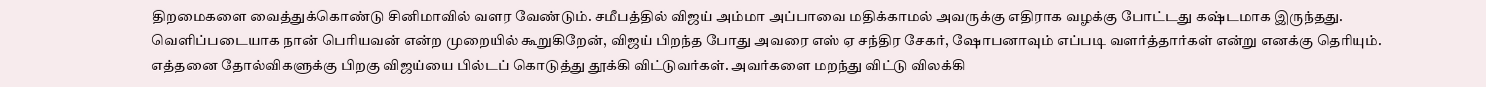திறமைகளை வைத்துக்கொண்டு சினிமாவில் வளர வேண்டும். சமீபத்தில் விஜய் அம்மா அப்பாவை மதிக்காமல் அவருக்கு எதிராக வழக்கு போட்டது கஷ்டமாக இருந்தது.
வெளிப்படையாக நான் பெரியவன் என்ற முறையில் கூறுகிறேன், விஜய் பிறந்த போது அவரை எஸ் ஏ சந்திர சேகர், ஷோபனாவும் எப்படி வளர்த்தார்கள் என்று எனக்கு தெரியும்.
எத்தனை தோல்விகளுக்கு பிறகு விஜய்யை பில்டப் கொடுத்து தூக்கி விட்டுவர்கள். அவர்களை மறந்து விட்டு விலக்கி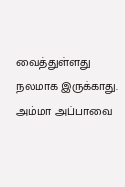வைத்துள்ளது நலமாக இருக்காது. அம்மா அப்பாவை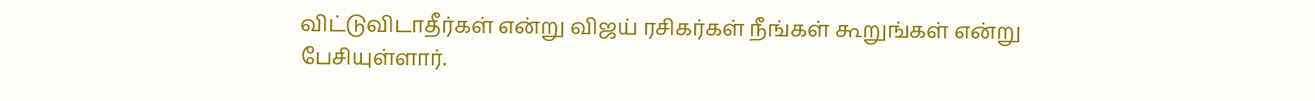விட்டுவிடாதீர்கள் என்று விஜய் ரசிகர்கள் நீங்கள் கூறுங்கள் என்று பேசியுள்ளார்.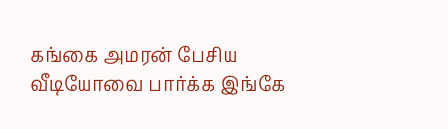கங்கை அமரன் பேசிய வீடியோவை பார்க்க இங்கே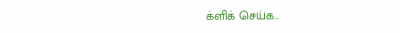க்ளிக் செய்க..